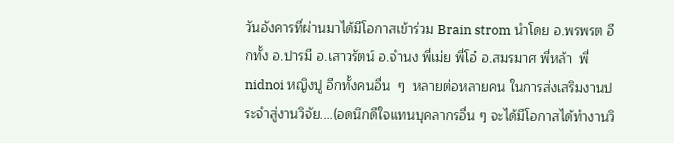วันอังคารที่ผ่านมาได้มีโอกาสเข้าร่วม Brain strom นำโดย อ.พรพรต อีกทั้ง อ.ปารมี อ.เสาวรัตน์ อ.จำนง พี่เม่ย พี่โอ๋ อ.สมรมาศ พี่หล้า  พี่ nidnoi หญิงปู อีกทั้งคนอื่น  ๆ  หลายต่อหลายคน ในการส่งเสริมงานประจำสู่งานวิจัย....(อดนึกดีใจแทนบุคลากรอื่น ๆ จะได้มีโอกาสได้ทำงานวิ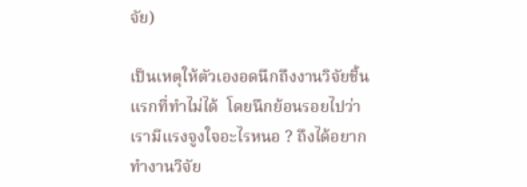จัย)

เป็นเหตุให้ตัวเองอดนึกถึงงานวิจัยชิ้นแรกที่ทำไม่ได้  โดยนึกย้อนรอยไปว่า เรามีแรงจูงใจอะไรหนอ ? ถึงได้อยากทำงานวิจัย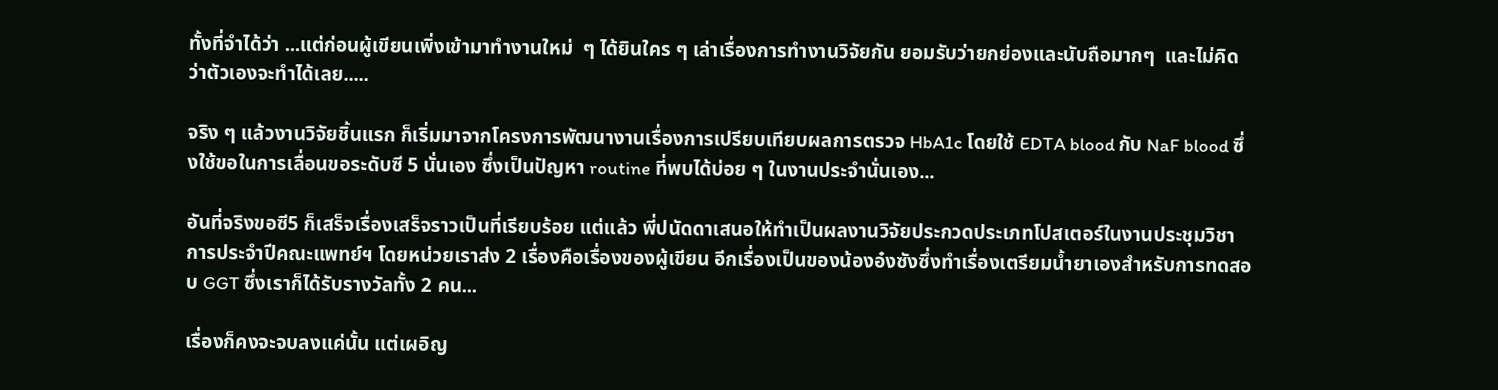ทั้งที่จำได้ว่า ...แต่ก่อนผู้เขียนเพิ่งเข้ามาทำงานใหม่  ๆ ได้ยินใคร ๆ เล่าเรื่องการทำงานวิจัยกัน ยอมรับว่ายกย่องและนับถือมากๆ  และไม่คิดว่าตัวเองจะทำได้เลย.....

จริง ๆ แล้วงานวิจัยชิ้นแรก ก็เริ่มมาจากโครงการพัฒนางานเรื่องการเปรียบเทียบผลการตรวจ HbA1c โดยใช้ EDTA blood กับ NaF blood ซึ่งใช้ขอในการเลื่อนขอระดับซี 5 นั่นเอง ซึ่งเป็นปัญหา routine ที่พบได้บ่อย ๆ ในงานประจำนั่นเอง...

อันที่จริงขอซี5 ก็เสร็จเรื่องเสร็จราวเป็นที่เรียบร้อย แต่แล้ว พี่ปนัดดาเสนอให้ทำเป็นผลงานวิจัยประกวดประเภทโปสเตอร์ในงานประชุมวิชาการประจำปีคณะแพทย์ฯ โดยหน่วยเราส่ง 2 เรื่องคือเรื่องของผู้เขียน อีกเรื่องเป็นของน้องอ๋งซังซึ่งทำเรื่องเตรียมน้ำยาเองสำหรับการทดสอบ GGT ซึ่งเราก็ได้รับรางวัลทั้ง 2 คน...

เรื่องก็คงจะจบลงแค่นั้น แต่เผอิญ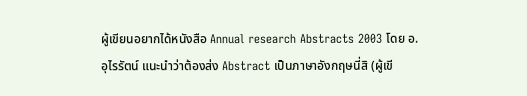ผู้เขียนอยากได้หนังสือ Annual research Abstracts 2003 โดย อ.อุไรรัตน์ แนะนำว่าต้องส่ง Abstract เป็นภาษาอังกฤษนี่สิ (ผู้เขี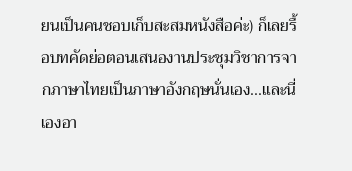ยนเป็นคนชอบเก็บสะสมหนังสือค่ะ) ก็เลยรื้อบทคัดย่อตอนเสนองานประชุมวิชาการจากภาษาไทยเป็นภาษาอังกฤษนั่นเอง...และนี่เองอา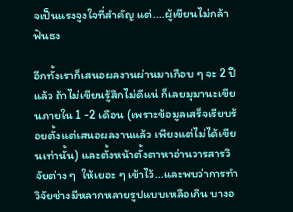จเป็นแรงจูงใจที่สำคัญ แต่....ผู้เขียนไม่กล้าฟันธง

อีกทั้งเราก็เสนอผลงานผ่านมาเกือบ ๆ จะ 2 ปีแล้ว ถ้าไม่เขียนรู้สึกไม่ดีแน่ ก็เลยมุมานะเขียนภายใน 1 -2 เดือน (เพราะข้อมูลเสร็จเรียบร้อยตั้งแต่เสนอผลงานแล้ว เพียงแต่ไม่ได้เขียนเท่านั้น) และตั้งหน้าตั้งตาหาอ่านวารสารวิจัยต่าง ๆ  ให้เยอะ ๆ เข้าไว้...และพบว่าการทำวิจัยช่างมีหลากหลายรูปแบบเหลือเกิน บางอ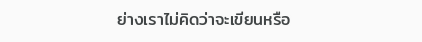ย่างเราไม่คิดว่าจะเขียนหรือ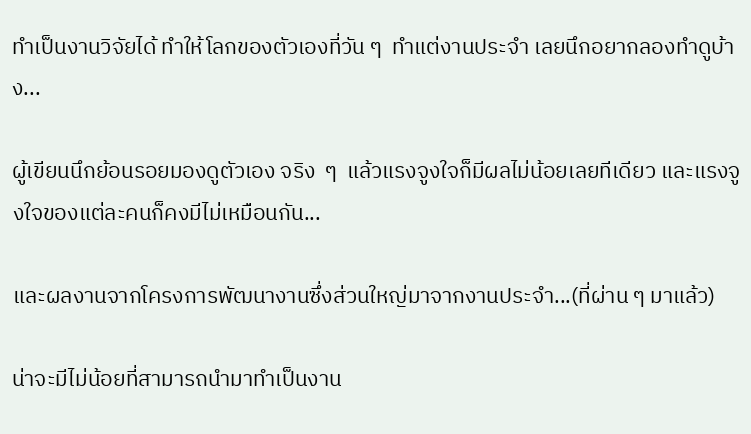ทำเป็นงานวิจัยได้ ทำให้โลกของตัวเองที่วัน ๆ  ทำแต่งานประจำ เลยนึกอยากลองทำดูบ้าง...

ผู้เขียนนึกย้อนรอยมองดูตัวเอง จริง  ๆ  แล้วแรงจูงใจก็มีผลไม่น้อยเลยทีเดียว และแรงจูงใจของแต่ละคนก็คงมีไม่เหมือนกัน...

และผลงานจากโครงการพัฒนางานซึ่งส่วนใหญ่มาจากงานประจำ...(ที่ผ่าน ๆ มาแล้ว)

น่าจะมีไม่น้อยที่สามารถนำมาทำเป็นงาน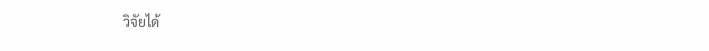วิจัยได้